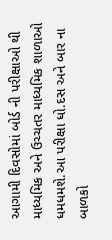આગામી દિવસોમાં બોર્ડ ની પરીક્ષાઓ થી માધ્યમિક અને ઉચ્ચતર માધ્યમિક શાળાઓ ધમધમશે.આ પરીક્ષા ધો.દસ અને બાર ના બાળકો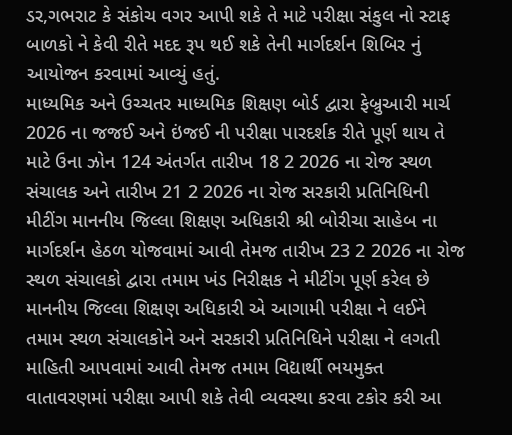ડર,ગભરાટ કે સંકોચ વગર આપી શકે તે માટે પરીક્ષા સંકુલ નો સ્ટાફ બાળકો ને કેવી રીતે મદદ રૂપ થઈ શકે તેની માર્ગદર્શન શિબિર નું આયોજન કરવામાં આવ્યું હતું.
માધ્યમિક અને ઉચ્ચતર માધ્યમિક શિક્ષણ બોર્ડ દ્વારા ફેબ્રુઆરી માર્ચ 2026 ના જજઈ અને ઇંજઈ ની પરીક્ષા પારદર્શક રીતે પૂર્ણ થાય તે માટે ઉના ઝોન 124 અંતર્ગત તારીખ 18 2 2026 ના રોજ સ્થળ સંચાલક અને તારીખ 21 2 2026 ના રોજ સરકારી પ્રતિનિધિની મીટીંગ માનનીય જિલ્લા શિક્ષણ અધિકારી શ્રી બોરીચા સાહેબ ના માર્ગદર્શન હેઠળ યોજવામાં આવી તેમજ તારીખ 23 2 2026 ના રોજ સ્થળ સંચાલકો દ્વારા તમામ ખંડ નિરીક્ષક ને મીટીંગ પૂર્ણ કરેલ છે માનનીય જિલ્લા શિક્ષણ અધિકારી એ આગામી પરીક્ષા ને લઈને તમામ સ્થળ સંચાલકોને અને સરકારી પ્રતિનિધિને પરીક્ષા ને લગતી માહિતી આપવામાં આવી તેમજ તમામ વિદ્યાર્થી ભયમુક્ત વાતાવરણમાં પરીક્ષા આપી શકે તેવી વ્યવસ્થા કરવા ટકોર કરી આ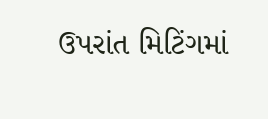ઉપરાંત મિટિંગમાં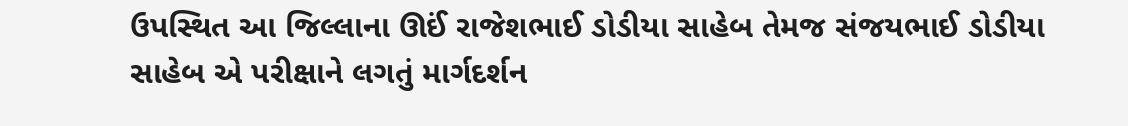ઉપસ્થિત આ જિલ્લાના ઊઈં રાજેશભાઈ ડોડીયા સાહેબ તેમજ સંજયભાઈ ડોડીયા સાહેબ એ પરીક્ષાને લગતું માર્ગદર્શન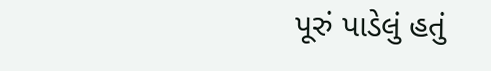પૂરું પાડેલું હતું